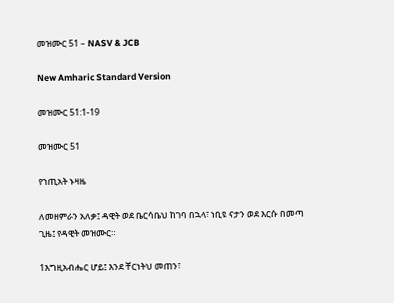መዝሙር 51 – NASV & JCB

New Amharic Standard Version

መዝሙር 51:1-19

መዝሙር 51

የኀጢአት ኑዛዜ

ለመዘምራን አለቃ፤ ዳዊት ወደ ቤርሳቤህ ከገባ በኋላ፣ ነቢዩ ናታን ወደ እርሱ በመጣ ጊዜ፤ የዳዊት መዝሙር።

1እግዚአብሔር ሆይ፤ እንደ ቸርነትህ መጠን፣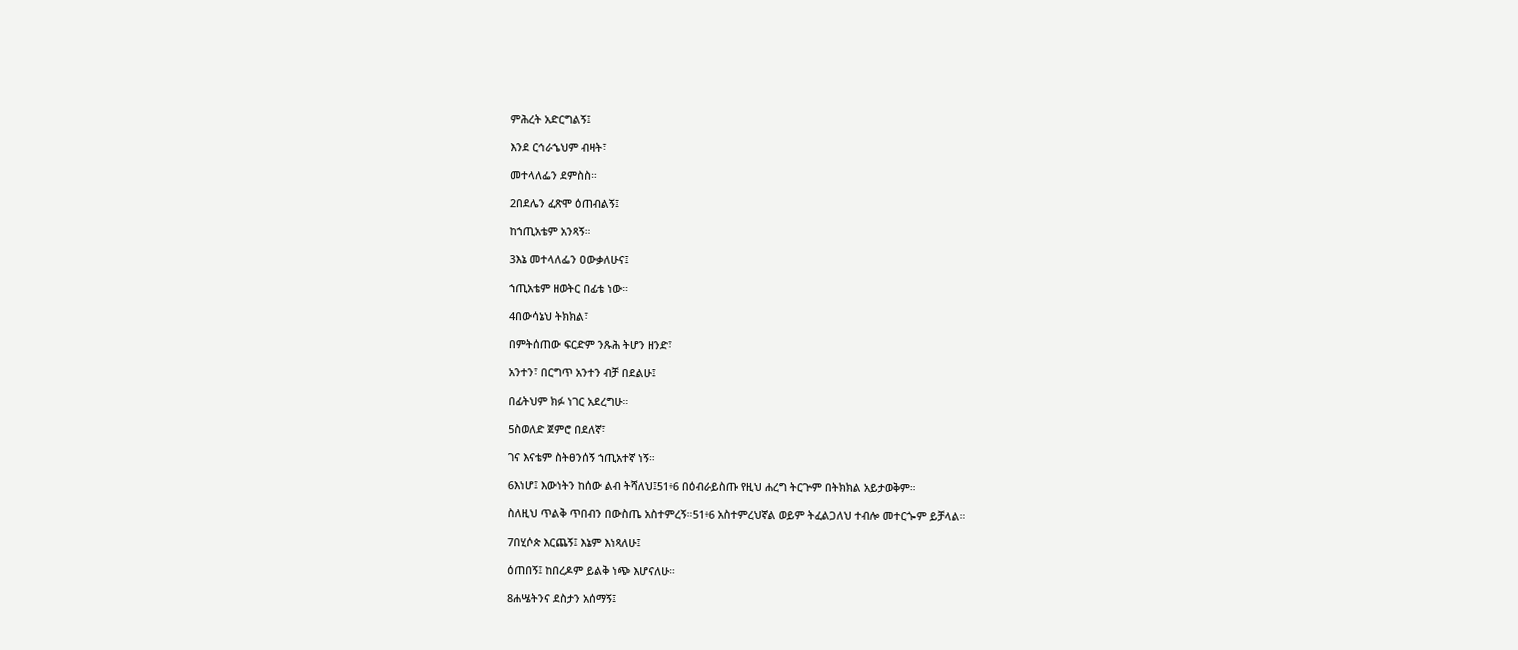ምሕረት አድርግልኝ፤

እንደ ርኅራኄህም ብዛት፣

መተላለፌን ደምስስ።

2በደሌን ፈጽሞ ዕጠብልኝ፤

ከኀጢአቴም አንጻኝ።

3እኔ መተላለፌን ዐውቃለሁና፤

ኀጢአቴም ዘወትር በፊቴ ነው።

4በውሳኔህ ትክክል፣

በምትሰጠው ፍርድም ንጹሕ ትሆን ዘንድ፣

አንተን፣ በርግጥ አንተን ብቻ በደልሁ፤

በፊትህም ክፉ ነገር አደረግሁ።

5ስወለድ ጀምሮ በደለኛ፣

ገና እናቴም ስትፀንሰኝ ኀጢአተኛ ነኝ።

6እነሆ፤ እውነትን ከሰው ልብ ትሻለህ፤51፥6 በዕብራይስጡ የዚህ ሐረግ ትርጕም በትክክል አይታወቅም።

ስለዚህ ጥልቅ ጥበብን በውስጤ አስተምረኝ።51፥6 አስተምረህኛል ወይም ትፈልጋለህ ተብሎ መተርጐም ይቻላል።

7በሂሶጵ እርጨኝ፤ እኔም እነጻለሁ፤

ዕጠበኝ፤ ከበረዶም ይልቅ ነጭ እሆናለሁ።

8ሐሤትንና ደስታን አሰማኝ፤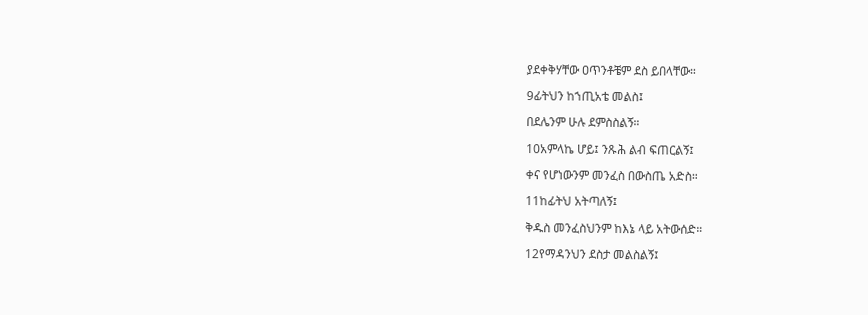ያደቀቅሃቸው ዐጥንቶቼም ደስ ይበላቸው።

9ፊትህን ከኀጢአቴ መልስ፤

በደሌንም ሁሉ ደምስስልኝ።

10አምላኬ ሆይ፤ ንጹሕ ልብ ፍጠርልኝ፤

ቀና የሆነውንም መንፈስ በውስጤ አድስ።

11ከፊትህ አትጣለኝ፤

ቅዱስ መንፈስህንም ከእኔ ላይ አትውሰድ።

12የማዳንህን ደስታ መልስልኝ፤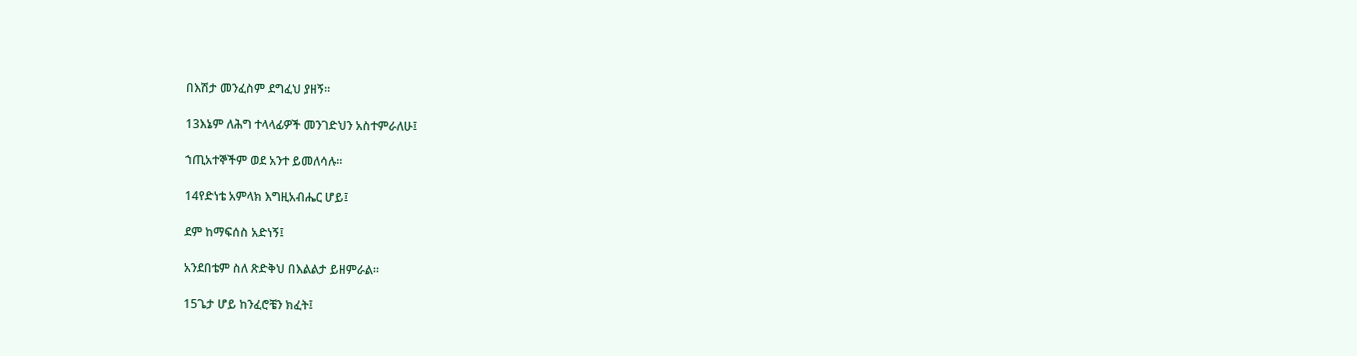በእሽታ መንፈስም ደግፈህ ያዘኝ።

13እኔም ለሕግ ተላላፊዎች መንገድህን አስተምራለሁ፤

ኀጢአተኞችም ወደ አንተ ይመለሳሉ።

14የድነቴ አምላክ እግዚአብሔር ሆይ፤

ደም ከማፍሰስ አድነኝ፤

አንደበቴም ስለ ጽድቅህ በእልልታ ይዘምራል።

15ጌታ ሆይ ከንፈሮቼን ክፈት፤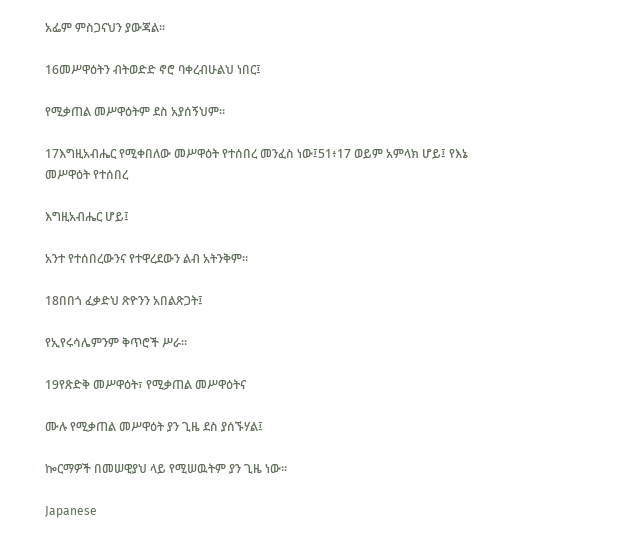አፌም ምስጋናህን ያውጃል።

16መሥዋዕትን ብትወድድ ኖሮ ባቀረብሁልህ ነበር፤

የሚቃጠል መሥዋዕትም ደስ አያሰኝህም።

17እግዚአብሔር የሚቀበለው መሥዋዕት የተሰበረ መንፈስ ነው፤51፥17 ወይም አምላክ ሆይ፤ የእኔ መሥዋዕት የተሰበረ

እግዚአብሔር ሆይ፤

አንተ የተሰበረውንና የተዋረደውን ልብ አትንቅም።

18በበጎ ፈቃድህ ጽዮንን አበልጽጋት፤

የኢየሩሳሌምንም ቅጥሮች ሥራ።

19የጽድቅ መሥዋዕት፣ የሚቃጠል መሥዋዕትና

ሙሉ የሚቃጠል መሥዋዕት ያን ጊዜ ደስ ያሰኙሃል፤

ኰርማዎች በመሠዊያህ ላይ የሚሠዉትም ያን ጊዜ ነው።

Japanese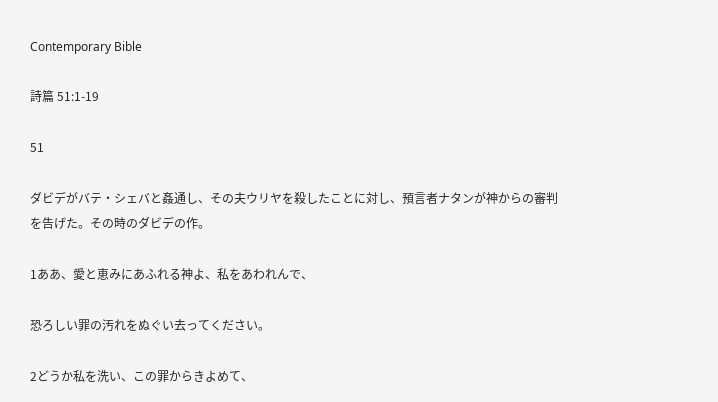Contemporary Bible

詩篇 51:1-19

51

ダビデがバテ・シェバと姦通し、その夫ウリヤを殺したことに対し、預言者ナタンが神からの審判を告げた。その時のダビデの作。

1ああ、愛と恵みにあふれる神よ、私をあわれんで、

恐ろしい罪の汚れをぬぐい去ってください。

2どうか私を洗い、この罪からきよめて、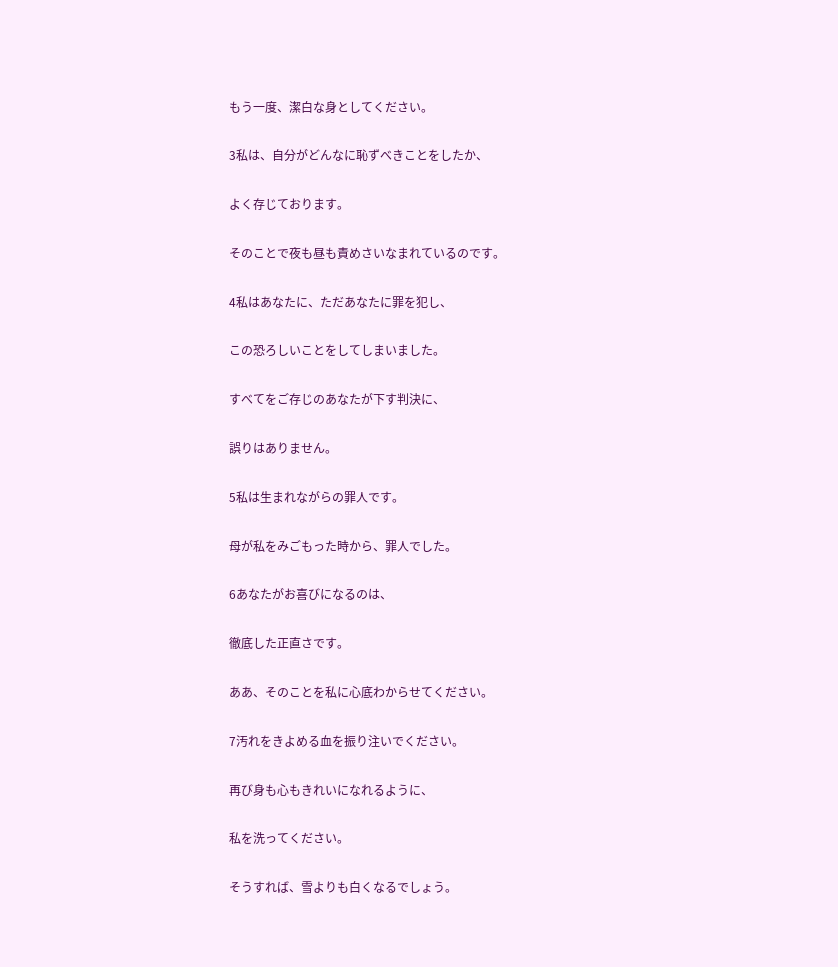もう一度、潔白な身としてください。

3私は、自分がどんなに恥ずべきことをしたか、

よく存じております。

そのことで夜も昼も責めさいなまれているのです。

4私はあなたに、ただあなたに罪を犯し、

この恐ろしいことをしてしまいました。

すべてをご存じのあなたが下す判決に、

誤りはありません。

5私は生まれながらの罪人です。

母が私をみごもった時から、罪人でした。

6あなたがお喜びになるのは、

徹底した正直さです。

ああ、そのことを私に心底わからせてください。

7汚れをきよめる血を振り注いでください。

再び身も心もきれいになれるように、

私を洗ってください。

そうすれば、雪よりも白くなるでしょう。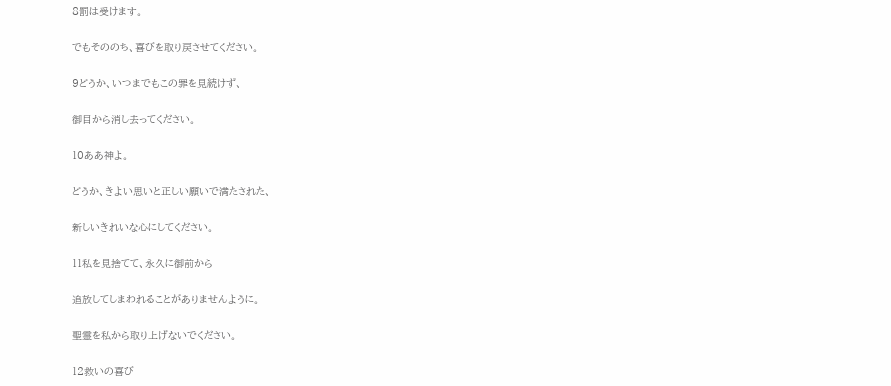8罰は受けます。

でもそののち、喜びを取り戻させてください。

9どうか、いつまでもこの罪を見続けず、

御目から消し去ってください。

10ああ神よ。

どうか、きよい思いと正しい願いで満たされた、

新しいきれいな心にしてください。

11私を見捨てて、永久に御前から

追放してしまわれることがありませんように。

聖霊を私から取り上げないでください。

12救いの喜び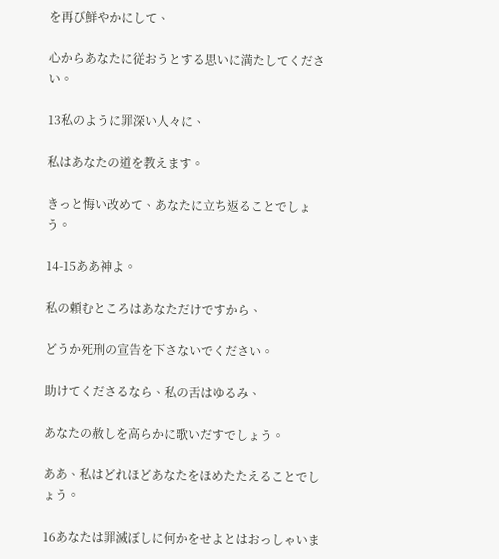を再び鮮やかにして、

心からあなたに従おうとする思いに満たしてください。

13私のように罪深い人々に、

私はあなたの道を教えます。

きっと悔い改めて、あなたに立ち返ることでしょう。

14-15ああ神よ。

私の頼むところはあなただけですから、

どうか死刑の宣告を下さないでください。

助けてくださるなら、私の舌はゆるみ、

あなたの赦しを高らかに歌いだすでしょう。

ああ、私はどれほどあなたをほめたたえることでしょう。

16あなたは罪滅ぼしに何かをせよとはおっしゃいま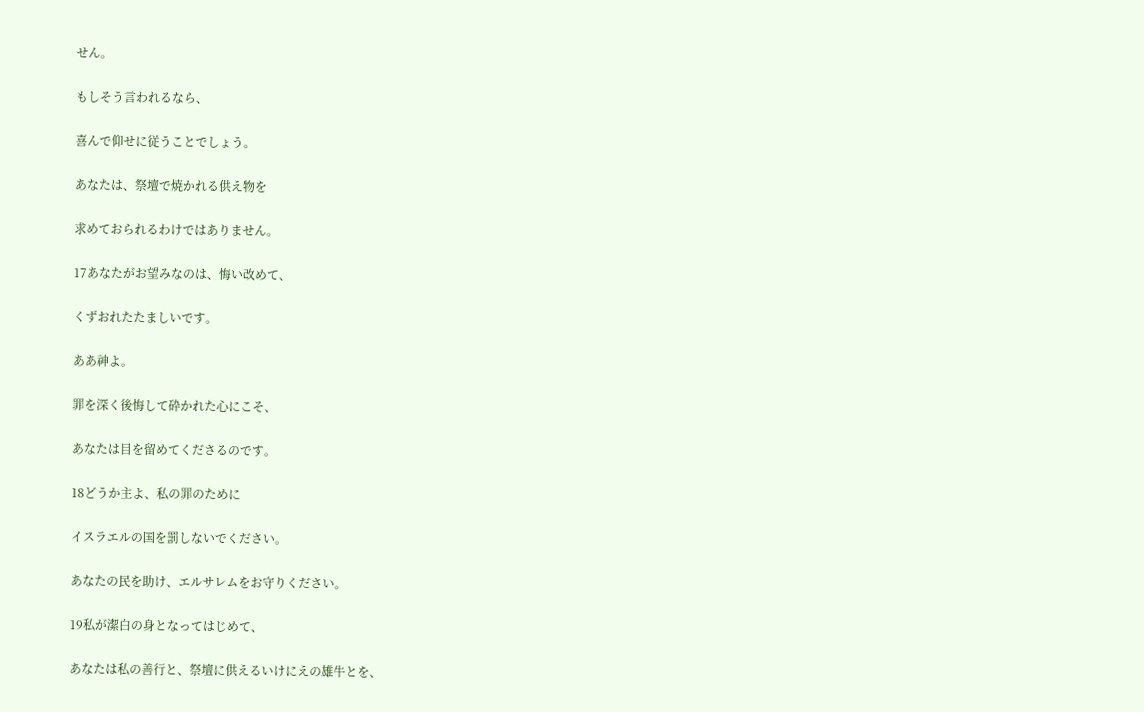せん。

もしそう言われるなら、

喜んで仰せに従うことでしょう。

あなたは、祭壇で焼かれる供え物を

求めておられるわけではありません。

17あなたがお望みなのは、悔い改めて、

くずおれたたましいです。

ああ神よ。

罪を深く後悔して砕かれた心にこそ、

あなたは目を留めてくださるのです。

18どうか主よ、私の罪のために

イスラエルの国を罰しないでください。

あなたの民を助け、エルサレムをお守りください。

19私が潔白の身となってはじめて、

あなたは私の善行と、祭壇に供えるいけにえの雄牛とを、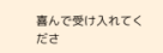喜んで受け入れてくださ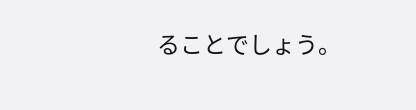ることでしょう。